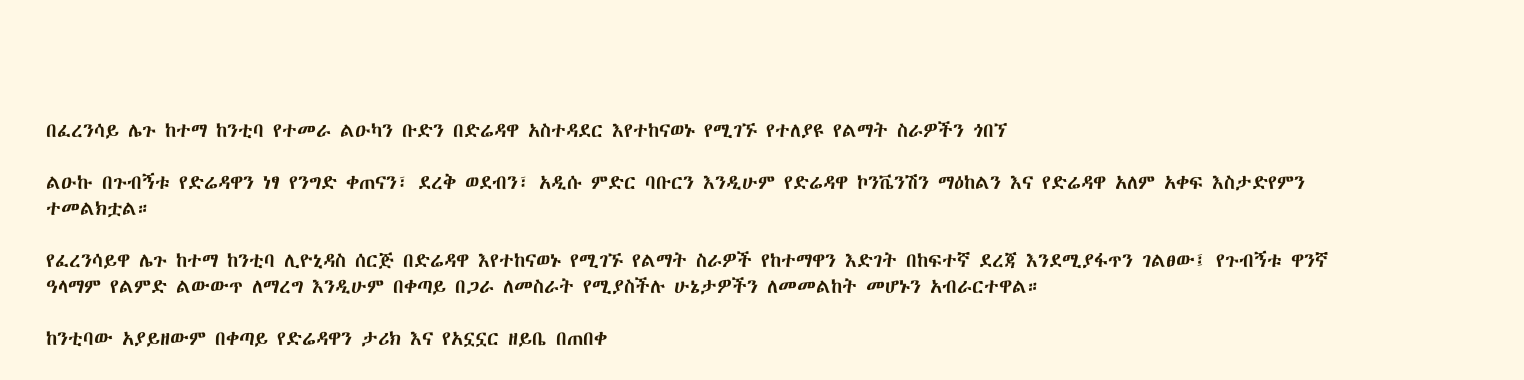በፈረንሳይ ሌጉ ከተማ ከንቲባ የተመራ ልዑካን ቡድን በድሬዳዋ አስተዳደር እየተከናወኑ የሚገኙ የተለያዩ የልማት ስራዎችን ጎበኘ

ልዑኩ በጉብኝቱ የድሬዳዋን ነፃ የንግድ ቀጠናን፣ ደረቅ ወደብን፣ አዲሱ ምድር ባቡርን እንዲሁም የድሬዳዋ ኮንቬንሽን ማዕከልን እና የድሬዳዋ አለም አቀፍ እስታድየምን ተመልክቷል።

የፈረንሳይዋ ሌጉ ከተማ ከንቲባ ሊዮኒዳስ ሰርጅ በድሬዳዋ እየተከናወኑ የሚገኙ የልማት ስራዎች የከተማዋን እድገት በከፍተኛ ደረጃ እንደሚያፋጥን ገልፀው፤ የጉብኝቱ ዋንኛ ዓላማም የልምድ ልውውጥ ለማረግ እንዲሁም በቀጣይ በጋራ ለመስራት የሚያስችሉ ሁኔታዎችን ለመመልከት መሆኑን አብራርተዋል።

ከንቲባው አያይዘውም በቀጣይ የድሬዳዋን ታሪክ እና የአኗኗር ዘይቤ በጠበቀ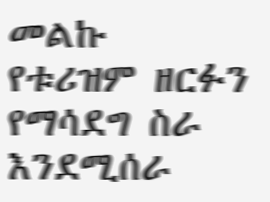መልኩ የቱሪዝም ዘርፉን የማሳደግ ስራ እንደሚሰራ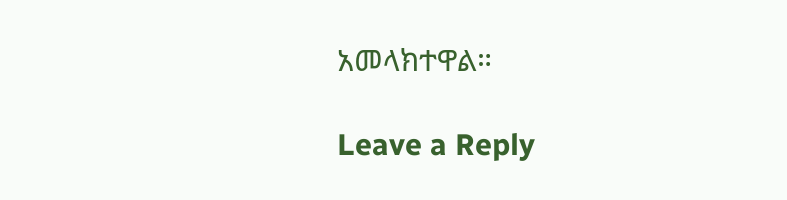አመላክተዋል።

Leave a Reply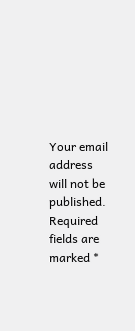Your email address will not be published. Required fields are marked *